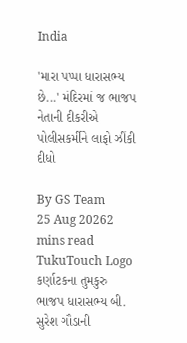India

'મારા પપ્પા ધારાસભ્ય છે...' મંદિરમાં જ ભાજપ નેતાની દીકરીએ પોલીસકર્મીને લાફો ઝીંકી દીધો

By GS Team
25 Aug 20262 mins read
TukuTouch Logo
કર્ણાટકના તુમકુરુ ભાજપ ધારાસભ્ય બી. સુરેશ ગૌડાની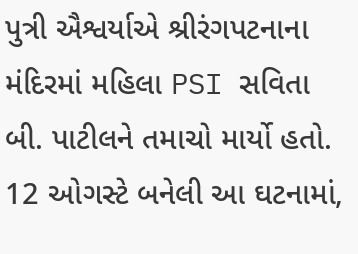પુત્રી ઐશ્વર્યાએ શ્રીરંગપટનાના મંદિરમાં મહિલા PSI સવિતા બી. પાટીલને તમાચો માર્યો હતો. 12 ઓગસ્ટે બનેલી આ ઘટનામાં,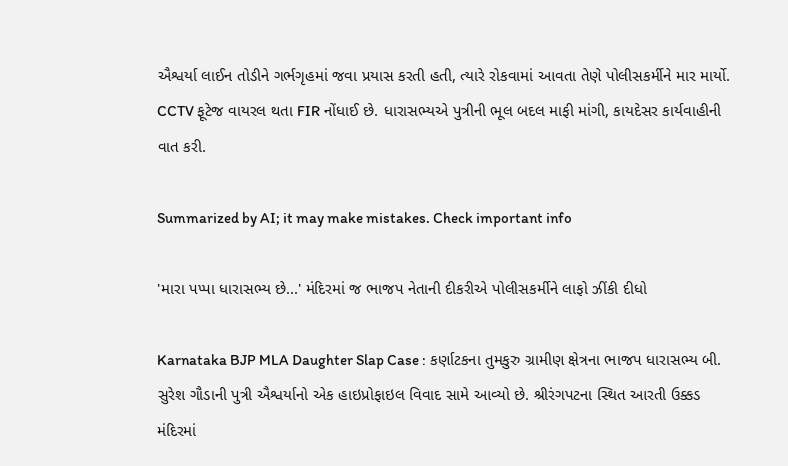ઐશ્વર્યા લાઈન તોડીને ગર્ભગૃહમાં જવા પ્રયાસ કરતી હતી, ત્યારે રોકવામાં આવતા તેણે પોલીસકર્મીને માર માર્યો. CCTV ફૂટેજ વાયરલ થતા FIR નોંધાઈ છે. ધારાસભ્યએ પુત્રીની ભૂલ બદલ માફી માંગી, કાયદેસર કાર્યવાહીની વાત કરી.

Summarized by AI; it may make mistakes. Check important info

'મારા પપ્પા ધારાસભ્ય છે...' મંદિરમાં જ ભાજપ નેતાની દીકરીએ પોલીસકર્મીને લાફો ઝીંકી દીધો

Karnataka BJP MLA Daughter Slap Case : કર્ણાટકના તુમકુરુ ગ્રામીણ ક્ષેત્રના ભાજપ ધારાસભ્ય બી. સુરેશ ગૌડાની પુત્રી ઐશ્વર્યાનો એક હાઇપ્રોફાઇલ વિવાદ સામે આવ્યો છે. શ્રીરંગપટના સ્થિત આરતી ઉક્કડ મંદિરમાં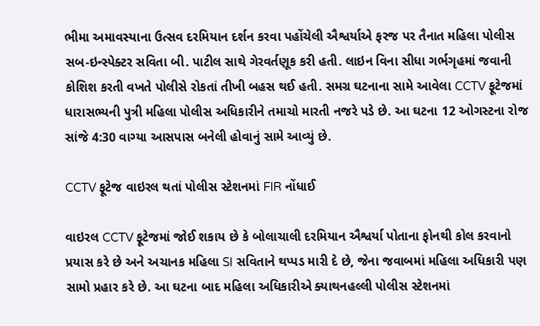ભીમા અમાવસ્યાના ઉત્સવ દરમિયાન દર્શન કરવા પહોંચેલી ઐશ્વર્યાએ ફરજ પર તૈનાત મહિલા પોલીસ સબ-ઇન્સ્પેક્ટર સવિતા બી. પાટીલ સાથે ગેરવર્તણૂક કરી હતી. લાઇન વિના સીધા ગર્ભગૃહમાં જવાની કોશિશ કરતી વખતે પોલીસે રોકતાં તીખી બહસ થઈ હતી. સમગ્ર ઘટનાના સામે આવેલા CCTV ફૂટેજમાં ધારાસભ્યની પુત્રી મહિલા પોલીસ અધિકારીને તમાચો મારતી નજરે પડે છે. આ ઘટના 12 ઓગસ્ટના રોજ સાંજે 4:30 વાગ્યા આસપાસ બનેલી હોવાનું સામે આવ્યું છે.

CCTV ફૂટેજ વાઇરલ થતાં પોલીસ સ્ટેશનમાં FIR નોંધાઈ

વાઇરલ CCTV ફૂટેજમાં જોઈ શકાય છે કે બોલાચાલી દરમિયાન ઐશ્વર્યા પોતાના ફોનથી કોલ કરવાનો પ્રયાસ કરે છે અને અચાનક મહિલા SI સવિતાને થપ્પડ મારી દે છે, જેના જવાબમાં મહિલા અધિકારી પણ સામો પ્રહાર કરે છે. આ ઘટના બાદ મહિલા અધિકારીએ ક્યાથનહલ્લી પોલીસ સ્ટેશનમાં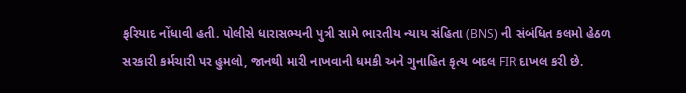ફરિયાદ નોંધાવી હતી. પોલીસે ધારાસભ્યની પુત્રી સામે ભારતીય ન્યાય સંહિતા (BNS) ની સંબંધિત કલમો હેઠળ સરકારી કર્મચારી પર હુમલો, જાનથી મારી નાખવાની ધમકી અને ગુનાહિત કૃત્ય બદલ FIR દાખલ કરી છે.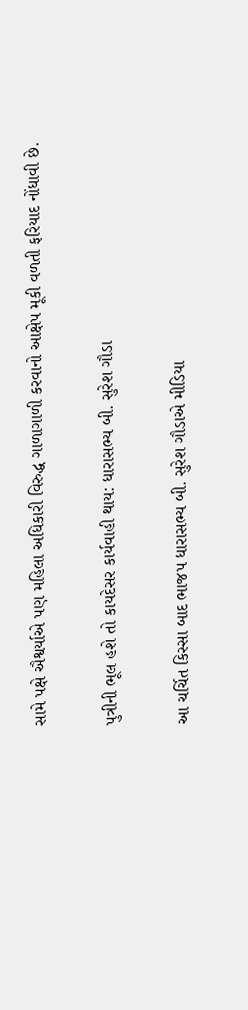સામે પક્ષે ઐશ્વર્યાએ પણ મહિલા અધિકારી વિરુદ્ધ ગાળાગાળી કરવાનો આક્ષેપ મૂકી વળતી ફરિયાદ નોંધાવી છે.

પુત્રીની ભૂલ હશે તો કાયદેસર કાર્યવાહી થાય: ધારાસભ્ય બી. સુરેશ ગૌડા

આ ચર્ચિત કિસ્સા બાદ ભાજપ ધારાસભ્ય બી. સુરેશ ગૌડાએ મીડિયા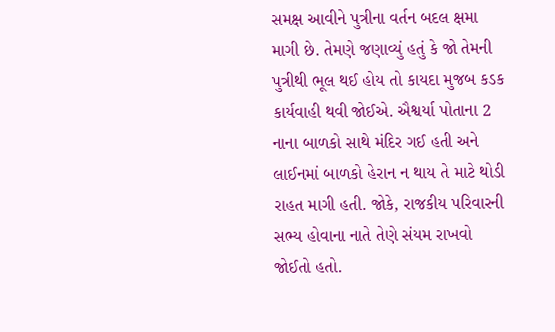સમક્ષ આવીને પુત્રીના વર્તન બદલ ક્ષમા માગી છે. તેમણે જણાવ્યું હતું કે જો તેમની પુત્રીથી ભૂલ થઈ હોય તો કાયદા મુજબ કડક કાર્યવાહી થવી જોઈએ. ઐશ્વર્યા પોતાના 2 નાના બાળકો સાથે મંદિર ગઈ હતી અને લાઈનમાં બાળકો હેરાન ન થાય તે માટે થોડી રાહત માગી હતી. જોકે, રાજકીય પરિવારની સભ્ય હોવાના નાતે તેણે સંયમ રાખવો જોઈતો હતો.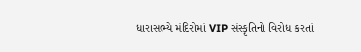ધારાસભ્યે મંદિરોમાં VIP સંસ્કૃતિનો વિરોધ કરતાં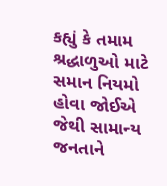કહ્યું કે તમામ શ્રદ્ધાળુઓ માટે સમાન નિયમો હોવા જોઈએ જેથી સામાન્ય જનતાને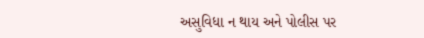અસુવિધા ન થાય અને પોલીસ પર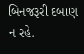બિનજરૂરી દબાણ ન રહે.